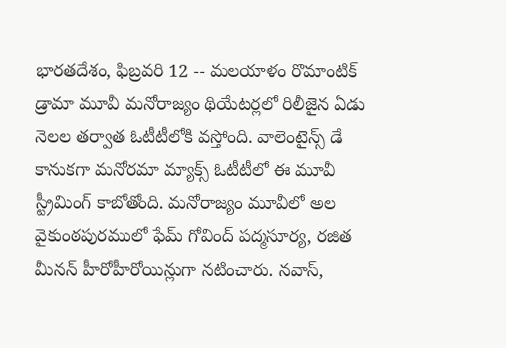భారతదేశం, ఫిబ్రవరి 12 -- మలయాళం రొమాంటిక్ డ్రామా మూవీ మనోరాజ్యం థియేటర్లలో రిలీజైన ఏడు నెలల తర్వాత ఓటీటీలోకి వస్తోంది. వాలెంటైన్స్ డే కానుకగా మనోరమా మ్యాక్స్ ఓటీటీలో ఈ మూవీ స్ట్రీమింగ్ కాబోతోంది. మనోరాజ్యం మూవీలో అల వైకుంఠపురములో ఫేమ్ గోవింద్ పద్మసూర్య, రజిత మీనన్ హీరోహీరోయిన్లుగా నటించారు. నవాస్,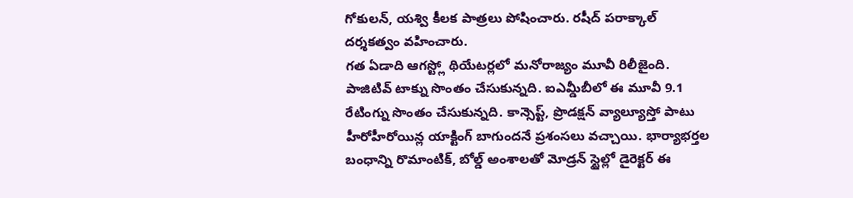గోకులన్, యశ్వి కీలక పాత్రలు పోషించారు. రషీద్ పరాక్కాల్ దర్శకత్వం వహించారు.
గత ఏడాది ఆగస్ట్లో థియేటర్లలో మనోరాజ్యం మూవీ రిలీజైంది. పాజిటివ్ టాక్ను సొంతం చేసుకున్నది. ఐఎమ్డీబీలో ఈ మూవీ 9.1 రేటింగ్ను సొంతం చేసుకున్నది. కాన్సెప్ట్, ప్రొడక్షన్ వ్యాల్యూస్తో పాటు హీరోహీరోయిన్ల యాక్టింగ్ బాగుందనే ప్రశంసలు వచ్చాయి. భార్యాభర్తల బంధాన్ని రొమాంటిక్, బోల్డ్ అంశాలతో మోడ్రన్ స్టైల్లో డైరెక్టర్ ఈ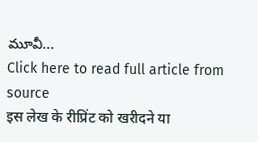మూవీ...
Click here to read full article from source
इस लेख के रीप्रिंट को खरीदने या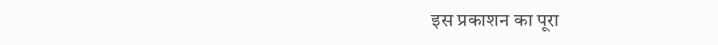इस प्रकाशन का पूरा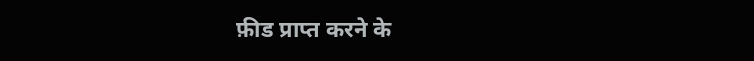फ़ीड प्राप्त करने के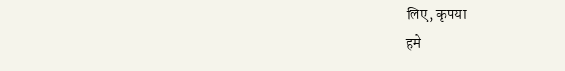लिए, कृपया
हमे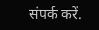संपर्क करें.